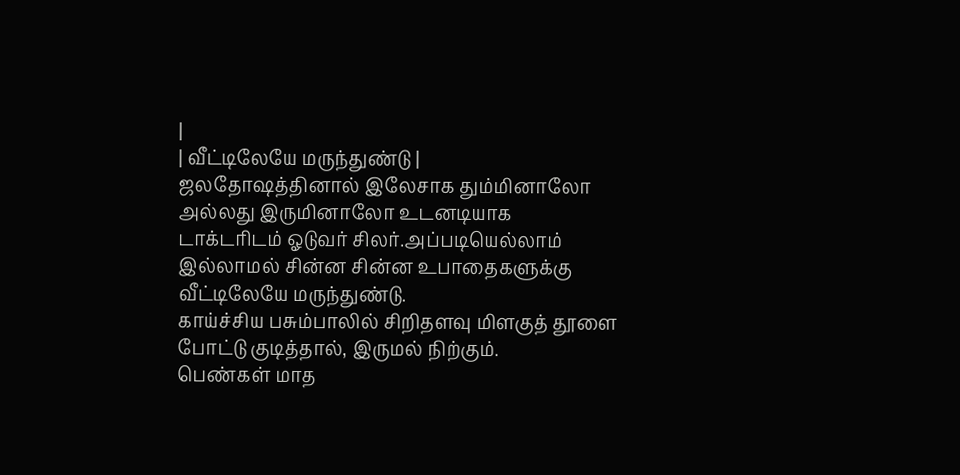|
| வீட்டிலேயே மருந்துண்டு |
ஜலதோஷத்தினால் இலேசாக தும்மினாலோ அல்லது இருமினாலோ உடனடியாக டாக்டரிடம் ஓடுவர் சிலர்.அப்படியெல்லாம் இல்லாமல் சின்ன சின்ன உபாதைகளுக்கு வீட்டிலேயே மருந்துண்டு.
காய்ச்சிய பசும்பாலில் சிறிதளவு மிளகுத் தூளை போட்டு குடித்தால், இருமல் நிற்கும்.
பெண்கள் மாத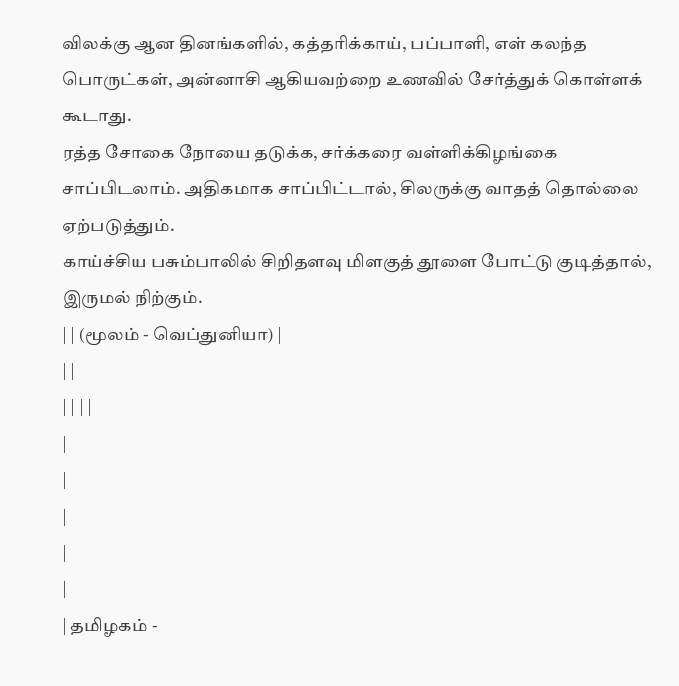விலக்கு ஆன தினங்களில், கத்தரிக்காய், பப்பாளி, எள் கலந்த பொருட்கள், அன்னாசி ஆகியவற்றை உணவில் சேர்த்துக் கொள்ளக் கூடாது.
ரத்த சோகை நோயை தடுக்க, சர்க்கரை வள்ளிக்கிழங்கை சாப்பிடலாம். அதிகமாக சாப்பிட்டால், சிலருக்கு வாதத் தொல்லை ஏற்படுத்தும்.
காய்ச்சிய பசும்பாலில் சிறிதளவு மிளகுத் தூளை போட்டு குடித்தால், இருமல் நிற்கும்.
| | (மூலம் - வெப்துனியா) |
| |
| | | |
|
|
|
|
|
| தமிழகம் -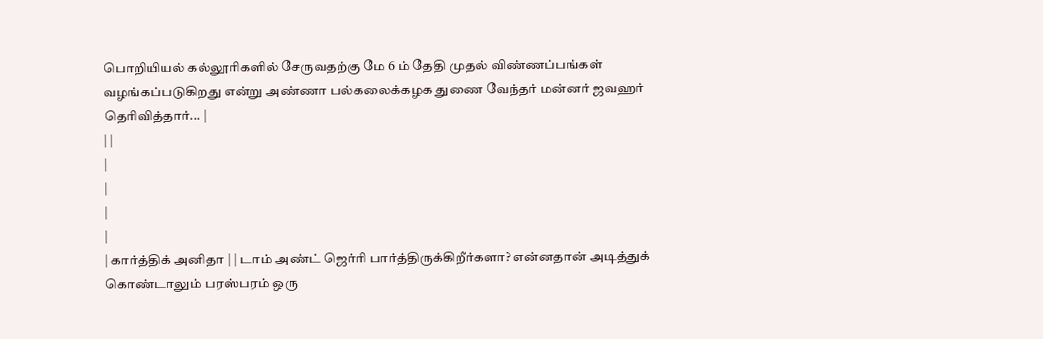பொறியியல் கல்லூரிகளில் சேருவதற்கு மே 6 ம் தேதி முதல் விண்ணப்பங்கள் வழங்கப்படுகிறது என்று அண்ணா பல்கலைக்கழக துணை வேந்தர் மன்னர் ஜவஹர் தெரிவித்தார்... |
| |
|
|
|
|
| கார்த்திக் அனிதா | | டாம் அண்ட் ஜெர்ரி பார்த்திருக்கிறீர்களா? என்னதான் அடித்துக் கொண்டாலும் பரஸ்பரம் ஒரு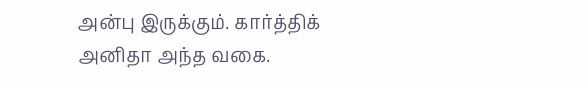அன்பு இருக்கும். கார்த்திக் அனிதா அந்த வகை.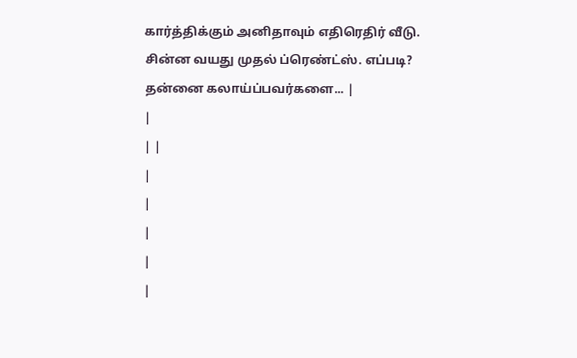கார்த்திக்கும் அனிதாவும் எதிரெதிர் வீடு. சின்ன வயது முதல் ப்ரெண்ட்ஸ். எப்படி? தன்னை கலாய்ப்பவர்களை... |
|
| |
|
|
|
|
|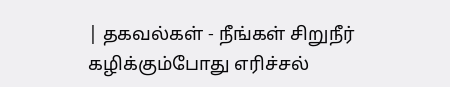| தகவல்கள் - நீங்கள் சிறுநீர் கழிக்கும்போது எரிச்சல்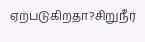ஏற்படுகிறதா?சிறுநீர்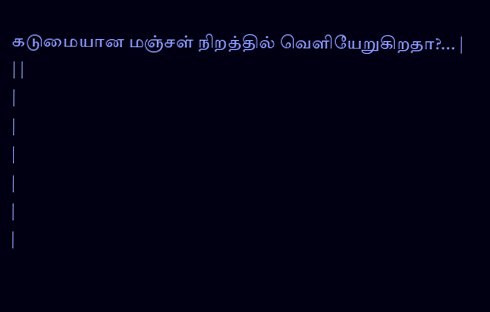கடுமையான மஞ்சள் நிறத்தில் வெளியேறுகிறதா?... |
| |
|
|
|
|
|
|